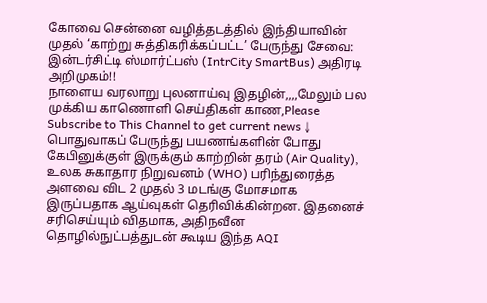கோவை சென்னை வழித்தடத்தில் இந்தியாவின் முதல் ‘காற்று சுத்திகரிக்கப்பட்ட’ பேருந்து சேவை: இன்டர்சிட்டி ஸ்மார்ட்பஸ் (IntrCity SmartBus) அதிரடி அறிமுகம்!!
நாளைய வரலாறு புலனாய்வு இதழின்,,,,மேலும் பல முக்கிய காணொளி செய்திகள் காண,Please Subscribe to This Channel to get current news ↓
பொதுவாகப் பேருந்து பயணங்களின் போது கேபினுக்குள் இருக்கும் காற்றின் தரம் (Air Quality), உலக சுகாதார நிறுவனம் (WHO) பரிந்துரைத்த அளவை விட 2 முதல் 3 மடங்கு மோசமாக இருப்பதாக ஆய்வுகள் தெரிவிக்கின்றன. இதனைச் சரிசெய்யும் விதமாக, அதிநவீன தொழில்நுட்பத்துடன் கூடிய இந்த AQI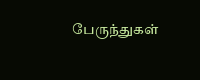பேருந்துகள்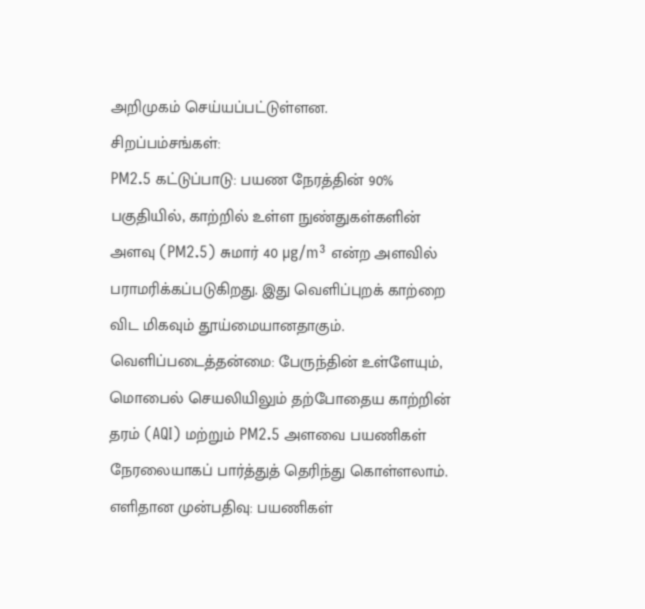அறிமுகம் செய்யப்பட்டுள்ளன.
சிறப்பம்சங்கள்:
PM2.5 கட்டுப்பாடு: பயண நேரத்தின் 90% பகுதியில், காற்றில் உள்ள நுண்துகள்களின் அளவு (PM2.5) சுமார் 40 µg/m³ என்ற அளவில் பராமரிக்கப்படுகிறது. இது வெளிப்புறக் காற்றை விட மிகவும் தூய்மையானதாகும்.
வெளிப்படைத்தன்மை: பேருந்தின் உள்ளேயும், மொபைல் செயலியிலும் தற்போதைய காற்றின் தரம் (AQI) மற்றும் PM2.5 அளவை பயணிகள் நேரலையாகப் பார்த்துத் தெரிந்து கொள்ளலாம்.
எளிதான முன்பதிவு: பயணிகள்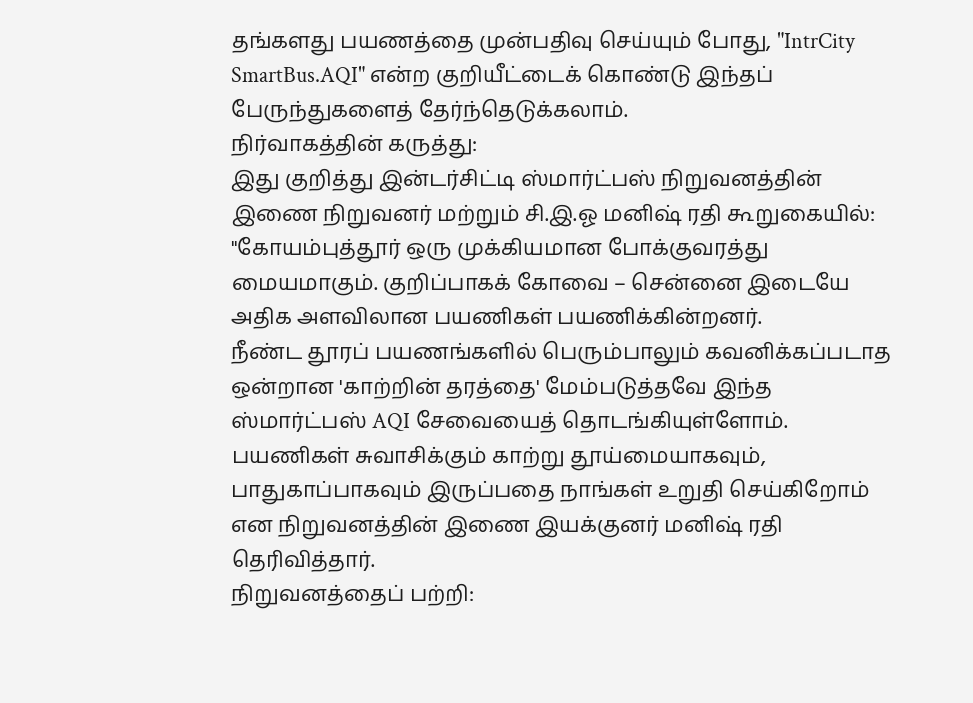தங்களது பயணத்தை முன்பதிவு செய்யும் போது, "IntrCity SmartBus.AQI" என்ற குறியீட்டைக் கொண்டு இந்தப் பேருந்துகளைத் தேர்ந்தெடுக்கலாம்.
நிர்வாகத்தின் கருத்து:
இது குறித்து இன்டர்சிட்டி ஸ்மார்ட்பஸ் நிறுவனத்தின் இணை நிறுவனர் மற்றும் சி.இ.ஓ மனிஷ் ரதி கூறுகையில்:
"கோயம்புத்தூர் ஒரு முக்கியமான போக்குவரத்து மையமாகும். குறிப்பாகக் கோவை – சென்னை இடையே அதிக அளவிலான பயணிகள் பயணிக்கின்றனர்.
நீண்ட தூரப் பயணங்களில் பெரும்பாலும் கவனிக்கப்படாத ஒன்றான 'காற்றின் தரத்தை' மேம்படுத்தவே இந்த ஸ்மார்ட்பஸ் AQI சேவையைத் தொடங்கியுள்ளோம். பயணிகள் சுவாசிக்கும் காற்று தூய்மையாகவும், பாதுகாப்பாகவும் இருப்பதை நாங்கள் உறுதி செய்கிறோம் என நிறுவனத்தின் இணை இயக்குனர் மனிஷ் ரதி தெரிவித்தார்.
நிறுவனத்தைப் பற்றி: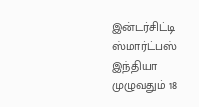இன்டர்சிட்டி ஸ்மார்ட்பஸ் இந்தியா முழுவதும் 18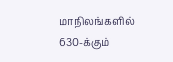மாநிலங்களில் 630-க்கும்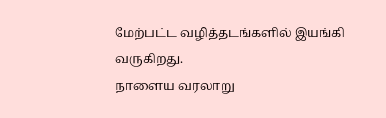மேற்பட்ட வழித்தடங்களில் இயங்கி வருகிறது.
நாளைய வரலாறு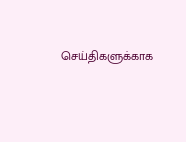செய்திகளுக்காக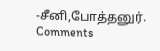-சீனி,போத்தனுர்.
Comments